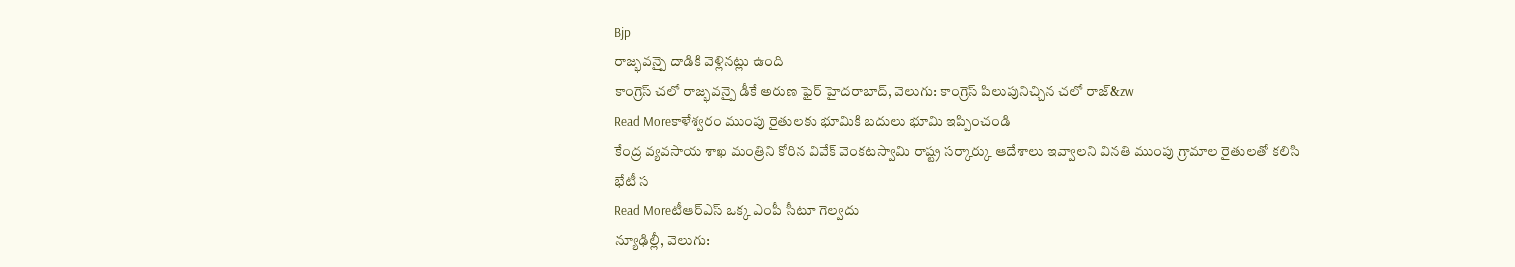Bjp
రాజ్భవన్పై దాడికి వెళ్లినట్లు ఉంది
కాంగ్రెస్ చలో రాజ్భవన్పై డీకే అరుణ ఫైర్ హైదరాబాద్, వెలుగు: కాంగ్రెస్ పిలుపునిచ్చిన చలో రాజ్&zw
Read Moreకాళేశ్వరం ముంపు రైతులకు భూమికి బదులు భూమి ఇప్పించండి
కేంద్ర వ్యవసాయ శాఖ మంత్రిని కోరిన వివేక్ వెంకటస్వామి రాష్ట్ర సర్కార్కు ఆదేశాలు ఇవ్వాలని వినతి ముంపు గ్రామాల రైతులతో కలిసి భేటీ స
Read Moreటీఆర్ఎస్ ఒక్క ఎంపీ సీటూ గెల్వదు
న్యూఢిల్లీ, వెలుగు: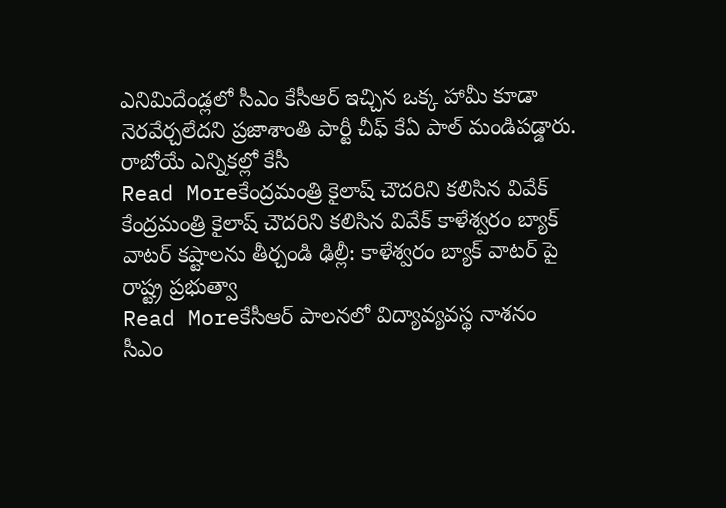ఎనిమిదేండ్లలో సీఎం కేసీఆర్ ఇచ్చిన ఒక్క హామీ కూడా నెరవేర్చలేదని ప్రజాశాంతి పార్టీ చీఫ్ కేఏ పాల్ మండిపడ్డారు. రాబోయే ఎన్నికల్లో కేసీ
Read Moreకేంద్రమంత్రి కైలాష్ చౌదరిని కలిసిన వివేక్
కేంద్రమంత్రి కైలాష్ చౌదరిని కలిసిన వివేక్ కాళేశ్వరం బ్యాక్ వాటర్ కష్టాలను తీర్చండి ఢిల్లీ: కాళేశ్వరం బ్యాక్ వాటర్ పై రాష్ట్ర ప్రభుత్వా
Read Moreకేసీఆర్ పాలనలో విద్యావ్యవస్థ నాశనం
సీఎం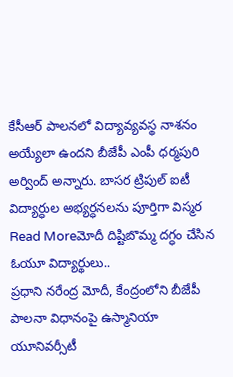కేసీఆర్ పాలనలో విద్యావ్యవస్థ నాశనం అయ్యేలా ఉందని బీజేపీ ఎంపీ ధర్మపురి అర్వింద్ అన్నారు. బాసర ట్రిపుల్ ఐటీ విద్యార్ధుల అభ్యర్ధనలను పూర్తిగా విస్మర
Read Moreమోదీ దిష్టిబొమ్మ దగ్ధం చేసిన ఓయూ విద్యార్థులు..
ప్రధాని నరేంద్ర మోదీ, కేంద్రంలోని బీజేపీ పాలనా విధానంపై ఉస్మానియా యూనివర్సీటీ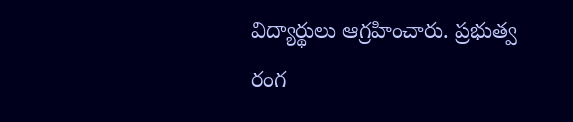విద్యార్థులు ఆగ్రహించారు. ప్రభుత్వ రంగ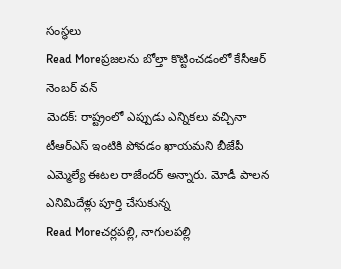సంస్థలు
Read Moreప్రజలను బోల్తా కొట్టించడంలో కేసీఆర్ నెంబర్ వన్
మెదక్: రాష్ట్రంలో ఎప్పుడు ఎన్నికలు వచ్చినా టీఆర్ఎస్ ఇంటికి పోవడం ఖాయమని బీజేపీ ఎమ్మెల్యే ఈటల రాజేందర్ అన్నారు. మోడీ పాలన ఎనిమిదేళ్లు పూర్తి చేసుకున్న
Read Moreచర్లపల్లి, నాగులపల్లి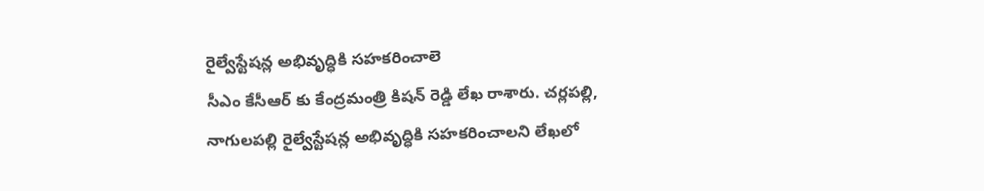రైల్వేస్టేషన్ల అభివృద్ధికి సహకరించాలె
సీఎం కేసీఆర్ కు కేంద్రమంత్రి కిషన్ రెడ్డి లేఖ రాశారు. చర్లపల్లి, నాగులపల్లి రైల్వేస్టేషన్ల అభివృద్ధికి సహకరించాలని లేఖలో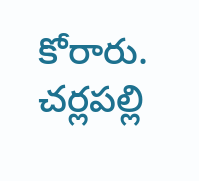కోరారు. చర్లపల్లి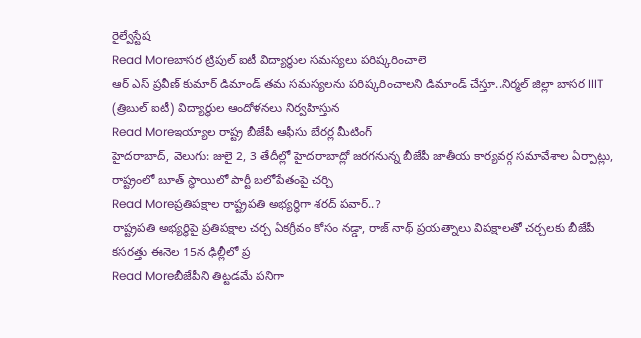రైల్వేస్టేష
Read Moreబాసర ట్రిపుల్ ఐటీ విద్యార్థుల సమస్యలు పరిష్కరించాలె
ఆర్ ఎస్ ప్రవీణ్ కుమార్ డిమాండ్ తమ సమస్యలను పరిష్కరించాలని డిమాండ్ చేస్తూ..నిర్మల్ జిల్లా బాసర IIIT (త్రిబుల్ ఐటీ) విద్యార్థుల ఆందోళనలు నిర్వహిస్తున
Read Moreఇయ్యాల రాష్ట్ర బీజేపీ ఆఫీసు బేరర్ల మీటింగ్
హైదరాబాద్, వెలుగు: జులై 2, 3 తేదీల్లో హైదరాబాద్లో జరగనున్న బీజేపీ జాతీయ కార్యవర్గ సమావేశాల ఏర్పాట్లు, రాష్ట్రంలో బూత్ స్థాయిలో పార్టీ బలోపేతంపై చర్చి
Read Moreప్రతిపక్షాల రాష్ట్రపతి అభ్యర్థిగా శరద్ పవార్..?
రాష్ట్రపతి అభ్యర్థిపై ప్రతిపక్షాల చర్చ ఏకగ్రీవం కోసం నడ్డా, రాజ్ నాథ్ ప్రయత్నాలు విపక్షాలతో చర్చలకు బీజేపీ కసరత్తు ఈనెల 15న ఢిల్లీలో ప్ర
Read Moreబీజేపీని తిట్టడమే పనిగా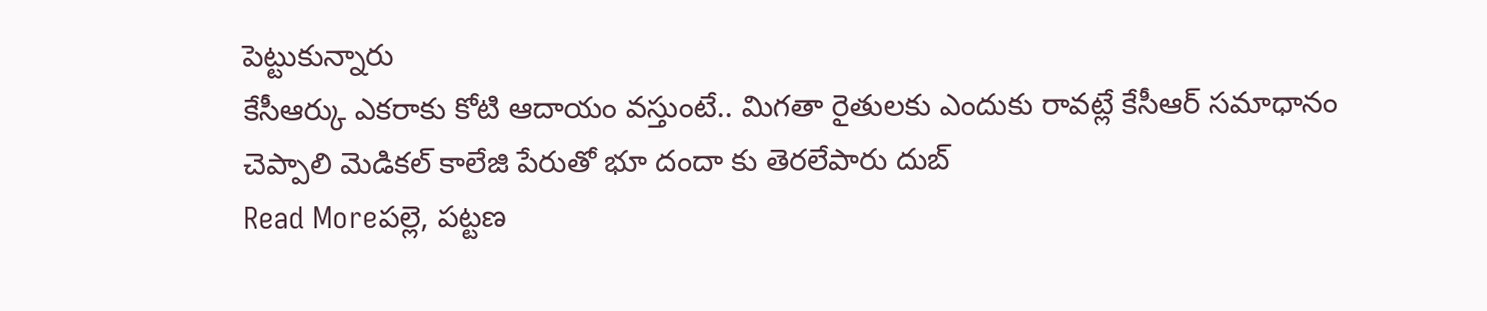పెట్టుకున్నారు
కేసీఆర్కు ఎకరాకు కోటి ఆదాయం వస్తుంటే.. మిగతా రైతులకు ఎందుకు రావట్లే కేసీఆర్ సమాధానం చెప్పాలి మెడికల్ కాలేజి పేరుతో భూ దందా కు తెరలేపారు దుబ్
Read Moreపల్లె, పట్టణ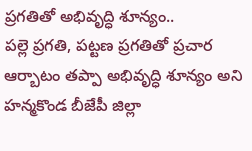ప్రగతితో అభివృద్ధి శూన్యం..
పల్లె ప్రగతి, పట్టణ ప్రగతితో ప్రచార ఆర్బాటం తప్పా అభివృద్ధి శూన్యం అని హన్మకొండ బీజేపీ జిల్లా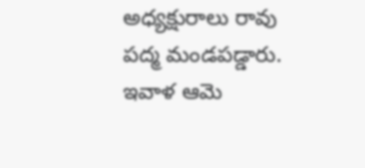అధ్యక్షురాలు రావు పద్మ మండపడ్డారు. ఇవాళ ఆమె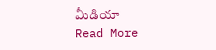మీడియా
Read More